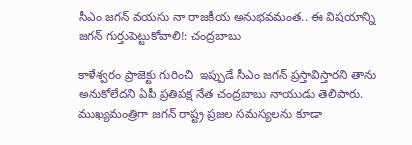సీఎం జగన్ వయసు నా రాజకీయ అనుభవమంత.. ఈ విషయాన్ని జగన్ గుర్తుపెట్టుకోవాలి!: చంద్రబాబు

కాళేశ్వరం ప్రాజెక్టు గురించి  ఇప్పుడే సీఎం జగన్ ప్రస్తావిస్తారని తాను అనుకోలేదని ఏపీ ప్రతిపక్ష నేత చంద్రబాబు నాయుడు తెలిపారు. ముఖ్యమంత్రిగా జగన్ రాష్ట్ర ప్రజల సమస్యలను కూడా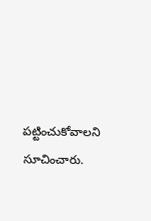పట్టించుకోవాలని సూచించారు.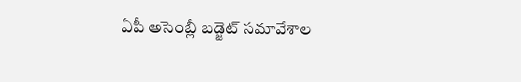ఏపీ అసెంబ్లీ బడ్జెట్ సమావేశాల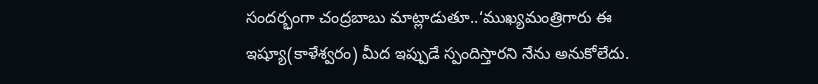సందర్భంగా చంద్రబాబు మాట్లాడుతూ..‘ముఖ్యమంత్రిగారు ఈ ఇష్యూ(కాళేశ్వరం) మీద ఇప్పుడే స్పందిస్తారని నేను అనుకోలేదు.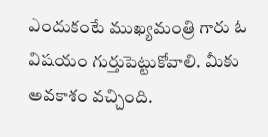ఎందుకంటే ముఖ్యమంత్రి గారు ఓ విషయం గుర్తుపెట్టుకోవాలి. మీకు అవకాశం వచ్చింది.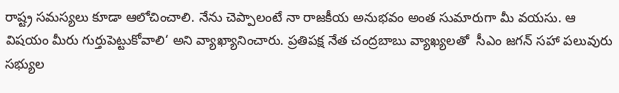రాష్ట్ర సమస్యలు కూడా ఆలోచించాలి. నేను చెప్పాలంటే నా రాజకీయ అనుభవం అంత సుమారుగా మీ వయసు. ఆ విషయం మీరు గుర్తుపెట్టుకోవాలి‘ అని వ్యాఖ్యానించారు. ప్రతిపక్ష నేత చంద్రబాబు వ్యాఖ్యలతో  సీఎం జగన్ సహా పలువురు సభ్యుల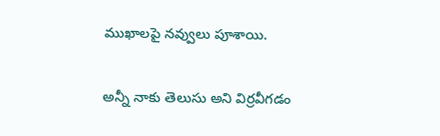ముఖాలపై నవ్వులు పూశాయి.

అన్నీ నాకు తెలుసు అని విర్రవీగడం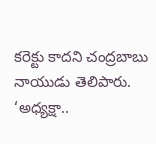కరెక్టు కాదని చంద్రబాబు నాయుడు తెలిపారు. ‘అధ్యక్షా..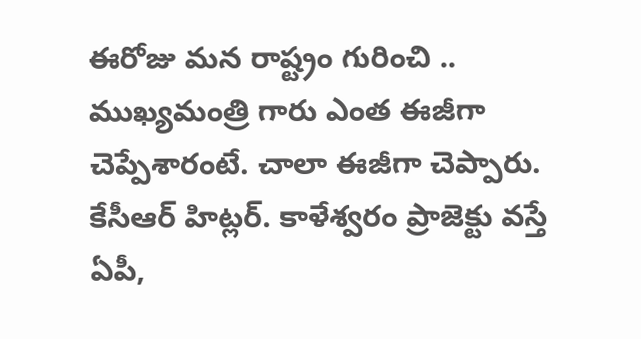ఈరోజు మన రాష్ట్రం గురించి .. ముఖ్యమంత్రి గారు ఎంత ఈజీగా చెప్పేశారంటే. చాలా ఈజీగా చెప్పారు. కేసీఆర్ హిట్లర్. కాళేశ్వరం ప్రాజెక్టు వస్తే ఏపీ,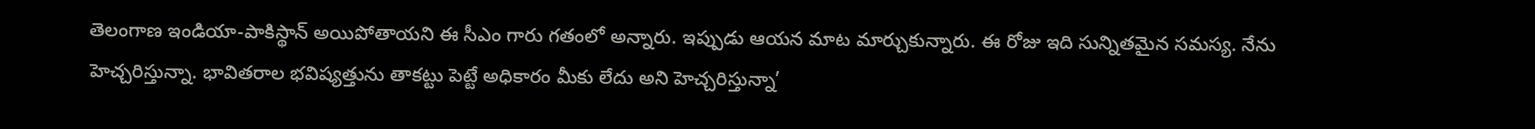తెలంగాణ ఇండియా-పాకిస్థాన్ అయిపోతాయని ఈ సీఎం గారు గతంలో అన్నారు. ఇప్పుడు ఆయన మాట మార్చుకున్నారు. ఈ రోజు ఇది సున్నితమైన సమస్య. నేను హెచ్చరిస్తున్నా. భావితరాల భవిష్యత్తును తాకట్టు పెట్టే అధికారం మీకు లేదు అని హెచ్చరిస్తున్నా’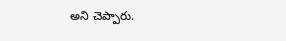అని చెప్పారు.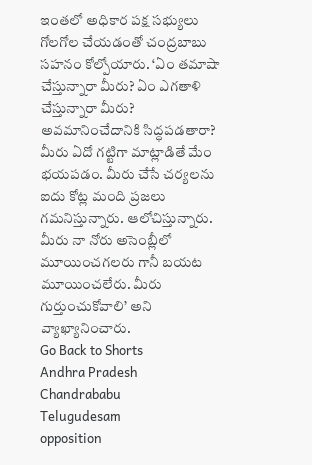ఇంతలో అధికార పక్ష సభ్యులు గోలగోల చేయడంతో చంద్రబాబు సహనం కోల్పోయారు. ‘ఏం తమాషా చేస్తున్నారా మీరు? ఏం ఎగతాళి చేస్తున్నారా మీరు? అవమానించేదానికి సిద్ధపడతారా? మీరు ఏదో గట్టిగా మాట్లాడితే మేం భయపడం. మీరు చేసే చర్యలను ఐదు కోట్ల మంది ప్రజలు గమనిస్తున్నారు. ఆలోచిస్తున్నారు. మీరు నా నోరు అసెంబ్లీలో మూయించగలరు గానీ బయట మూయించలేరు. మీరు గుర్తుంచుకోవాలి’ అని వ్యాఖ్యానించారు.
Go Back to Shorts
Andhra Pradesh
Chandrababu
Telugudesam
opposition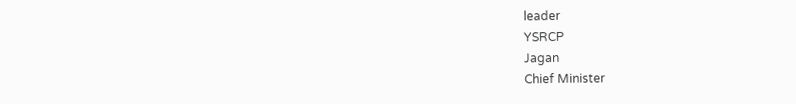leader
YSRCP
Jagan
Chief Minister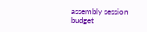assembly session
budget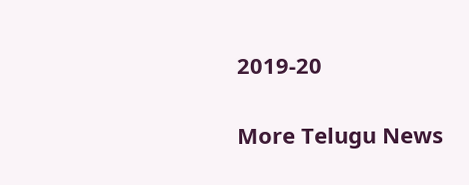2019-20

More Telugu News